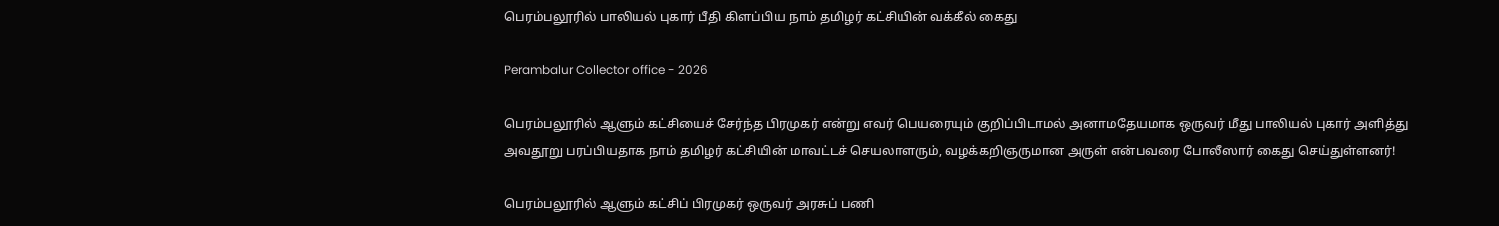பெரம்பலூரில் பாலியல் புகார் பீதி கிளப்பிய நாம் தமிழர் கட்சியின் வக்கீல் கைது

Perambalur Collector office - 2026

பெரம்பலூரில் ஆளும் கட்சியைச் சேர்ந்த பிரமுகர் என்று எவர் பெயரையும் குறிப்பிடாமல் அனாமதேயமாக ஒருவர் மீது பாலியல் புகார் அளித்து அவதூறு பரப்பியதாக நாம் தமிழர் கட்சியின் மாவட்டச் செயலாளரும், வழக்கறிஞருமான அருள் என்பவரை போலீஸார் கைது செய்துள்ளனர்!

பெரம்பலூரில் ஆளும் கட்சிப் பிரமுகர் ஒருவர் அரசுப் பணி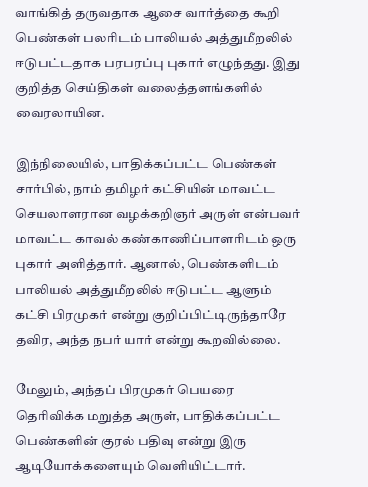வாங்கித் தருவதாக ஆசை வார்த்தை கூறி பெண்கள் பலரிடம் பாலியல் அத்துமீறலில் ஈடுபட்டதாக பரபரப்பு புகார் எழுந்தது. இது குறித்த செய்திகள் வலைத்தளங்களில் வைரலாயின.

இந்நிலையில், பாதிக்கப்பட்ட பெண்கள் சார்பில், நாம் தமிழர் கட்சியின் மாவட்ட செயலாளரான வழக்கறிஞர் அருள் என்பவர் மாவட்ட காவல் கண்காணிப்பாளரிடம் ஒரு புகார் அளித்தார். ஆனால், பெண்களிடம் பாலியல் அத்துமீறலில் ஈடுபட்ட ஆளும் கட்சி பிரமுகர் என்று குறிப்பிட்டிருந்தாரே தவிர, அந்த நபர் யார் என்று கூறவில்லை.

மேலும், அந்தப் பிரமுகர் பெயரை தெரிவிக்க மறுத்த அருள், பாதிக்கப்பட்ட பெண்களின் குரல் பதிவு என்று இரு ஆடியோக்களையும் வெளியிட்டார்.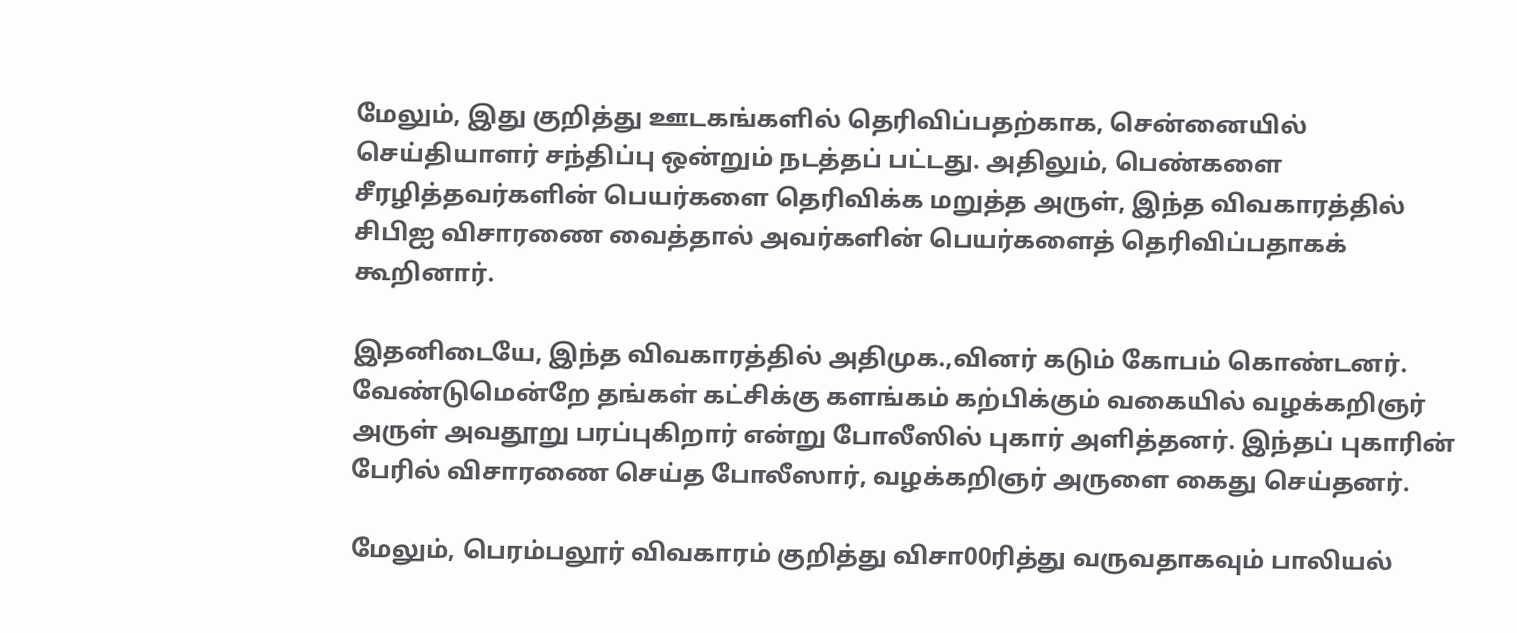மேலும், இது குறித்து ஊடகங்களில் தெரிவிப்பதற்காக, சென்னையில் செய்தியாளர் சந்திப்பு ஒன்றும் நடத்தப் பட்டது. அதிலும், பெண்களை சீரழித்தவர்களின் பெயர்களை தெரிவிக்க மறுத்த அருள், இந்த விவகாரத்தில் சிபிஐ விசாரணை வைத்தால் அவர்களின் பெயர்களைத் தெரிவிப்பதாகக் கூறினார்.

இதனிடையே, இந்த விவகாரத்தில் அதிமுக.,வினர் கடும் கோபம் கொண்டனர். வேண்டுமென்றே தங்கள் கட்சிக்கு களங்கம் கற்பிக்கும் வகையில் வழக்கறிஞர் அருள் அவதூறு பரப்புகிறார் என்று போலீஸில் புகார் அளித்தனர். இந்தப் புகாரின் பேரில் விசாரணை செய்த போலீஸார், வழக்கறிஞர் அருளை கைது செய்தனர்.

மேலும், பெரம்பலூர் விவகாரம் குறித்து விசா00ரித்து வருவதாகவும் பாலியல்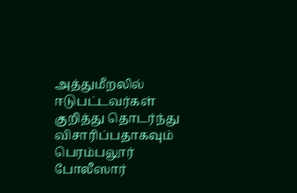அத்துமீறலில் ஈடுபட்டவர்கள் குறித்து தொடர்ந்து விசாரிப்பதாகவும் பெரம்பலூர் போலீஸார்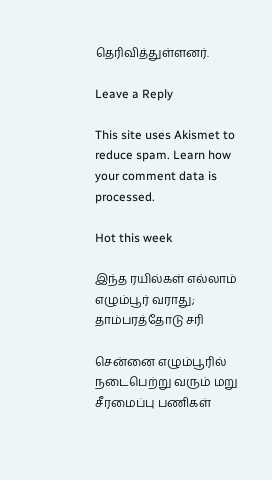தெரிவித்துள்ளனர்.

Leave a Reply

This site uses Akismet to reduce spam. Learn how your comment data is processed.

Hot this week

இந்த ரயில்கள் எல்லாம் எழும்பூர் வராது; தாம்பரத்தோடு சரி

சென்னை எழும்பூரில் நடைபெற்று வரும் மறு சீரமைப்பு பணிகள்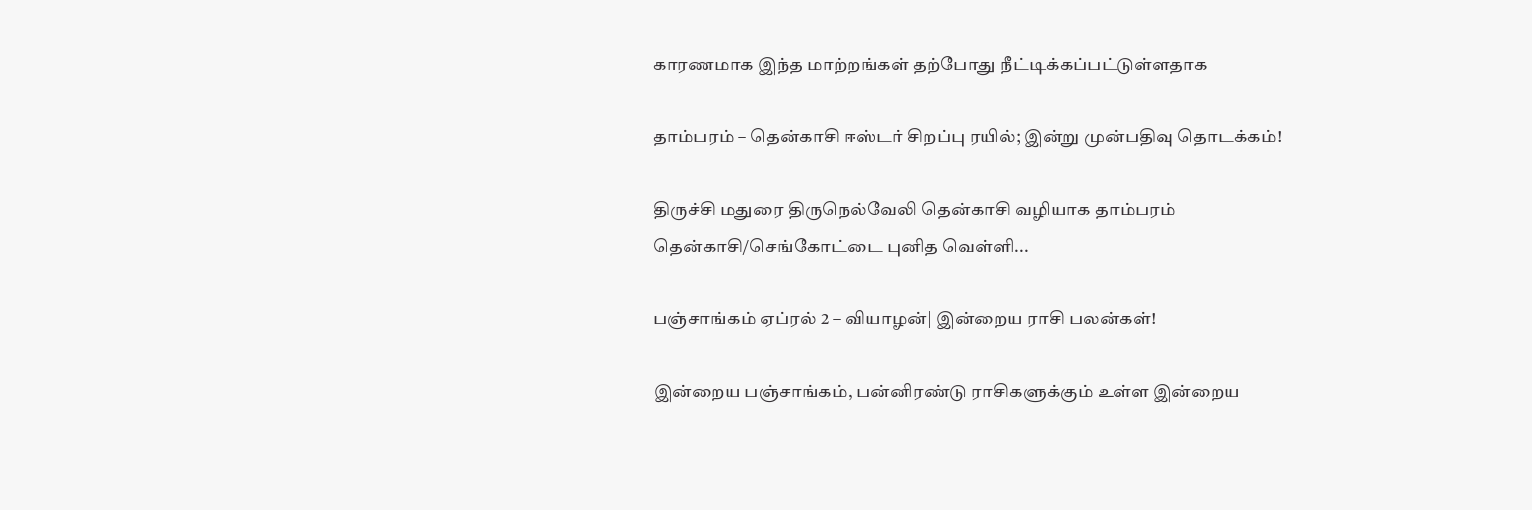காரணமாக இந்த மாற்றங்கள் தற்போது நீட்டிக்கப்பட்டுள்ளதாக‌

தாம்பரம் – தென்காசி ஈஸ்டர் சிறப்பு ரயில்; இன்று முன்பதிவு தொடக்கம்!

திருச்சி மதுரை திருநெல்வேலி தென்காசி வழியாக தாம்பரம் தென்காசி/செங்கோட்டை புனித வெள்ளி...

பஞ்சாங்கம் ஏப்ரல் 2 – வியாழன்| இன்றைய ராசி பலன்கள்!

இன்றைய பஞ்சாங்கம், பன்னிரண்டு ராசிகளுக்கும் உள்ள இன்றைய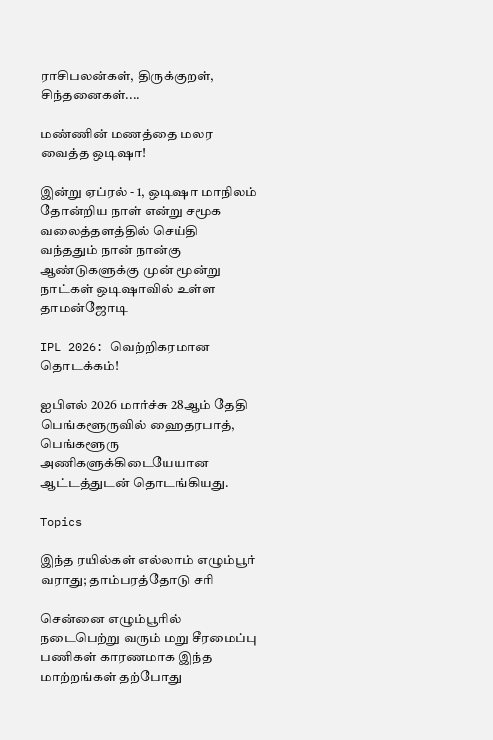ராசிபலன்கள், திருக்குறள், சிந்தனைகள்....

மண்ணின் மணத்தை மலர வைத்த ஒடிஷா!

இன்று ஏப்ரல் - 1, ஒடிஷா மாநிலம் தோன்றிய நாள் என்று சமூக வலைத்தளத்தில் செய்தி வந்ததும் நான் நான்கு ஆண்டுகளுக்கு முன் மூன்று நாட்கள் ஒடிஷாவில் உள்ள தாமன்ஜோடி

IPL 2026: வெற்றிகரமான தொடக்கம்!

ஐபிஎல் 2026 மார்ச்சு 28ஆம் தேதி பெங்களூருவில் ஹைதரபாத், பெங்களூரு அணிகளுக்கிடையேயான ஆட்டத்துடன் தொடங்கியது.

Topics

இந்த ரயில்கள் எல்லாம் எழும்பூர் வராது; தாம்பரத்தோடு சரி

சென்னை எழும்பூரில் நடைபெற்று வரும் மறு சீரமைப்பு பணிகள் காரணமாக இந்த மாற்றங்கள் தற்போது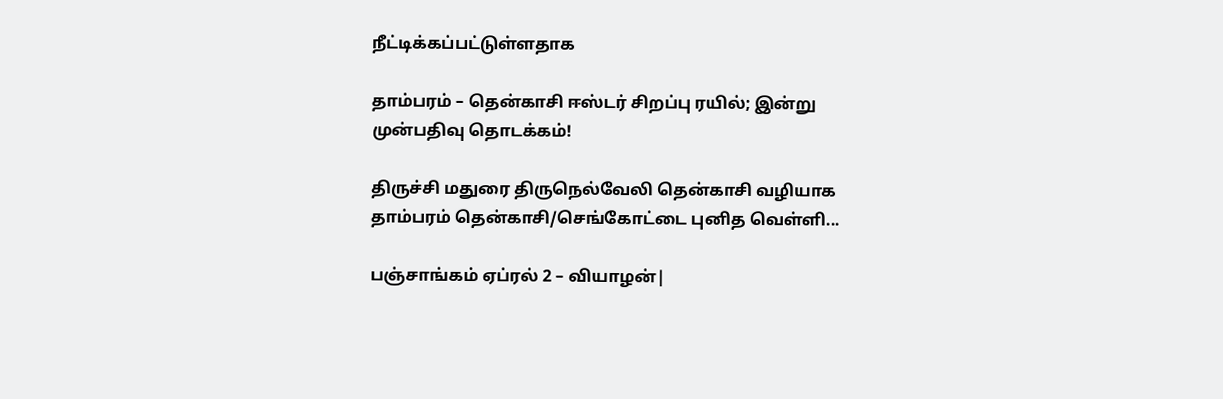நீட்டிக்கப்பட்டுள்ளதாக‌

தாம்பரம் – தென்காசி ஈஸ்டர் சிறப்பு ரயில்; இன்று முன்பதிவு தொடக்கம்!

திருச்சி மதுரை திருநெல்வேலி தென்காசி வழியாக தாம்பரம் தென்காசி/செங்கோட்டை புனித வெள்ளி...

பஞ்சாங்கம் ஏப்ரல் 2 – வியாழன்|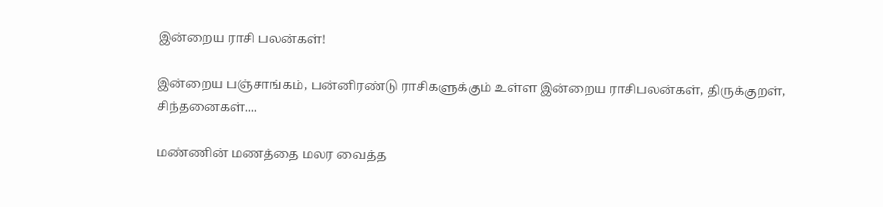இன்றைய ராசி பலன்கள்!

இன்றைய பஞ்சாங்கம், பன்னிரண்டு ராசிகளுக்கும் உள்ள இன்றைய ராசிபலன்கள், திருக்குறள், சிந்தனைகள்....

மண்ணின் மணத்தை மலர வைத்த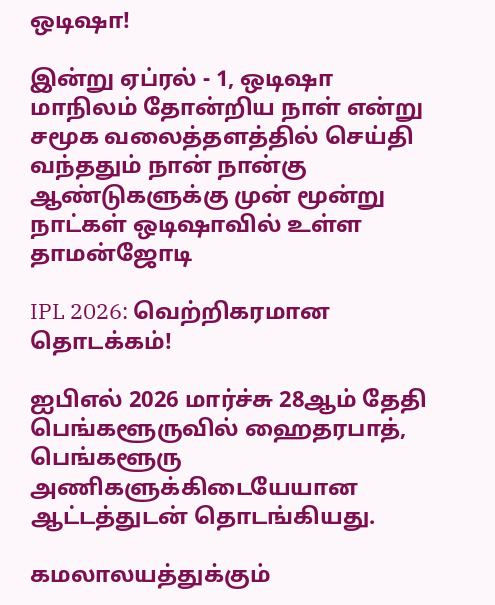ஒடிஷா!

இன்று ஏப்ரல் - 1, ஒடிஷா மாநிலம் தோன்றிய நாள் என்று சமூக வலைத்தளத்தில் செய்தி வந்ததும் நான் நான்கு ஆண்டுகளுக்கு முன் மூன்று நாட்கள் ஒடிஷாவில் உள்ள தாமன்ஜோடி

IPL 2026: வெற்றிகரமான தொடக்கம்!

ஐபிஎல் 2026 மார்ச்சு 28ஆம் தேதி பெங்களூருவில் ஹைதரபாத், பெங்களூரு அணிகளுக்கிடையேயான ஆட்டத்துடன் தொடங்கியது.

கமலாலயத்துக்கும்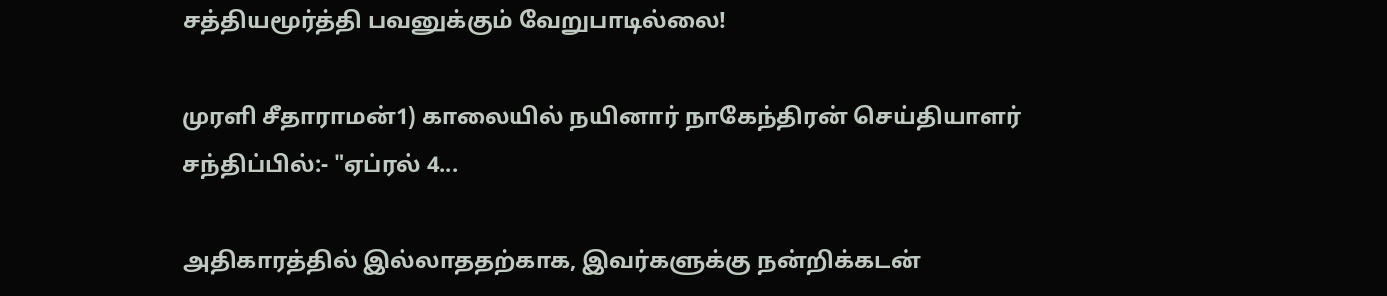சத்தியமூர்த்தி பவனுக்கும் வேறுபாடில்லை!

முரளி சீதாராமன்1) காலையில் நயினார் நாகேந்திரன் செய்தியாளர் சந்திப்பில்:- "ஏப்ரல் 4...

அதிகாரத்தில் இல்லாததற்காக, இவர்களுக்கு நன்றிக்கடன்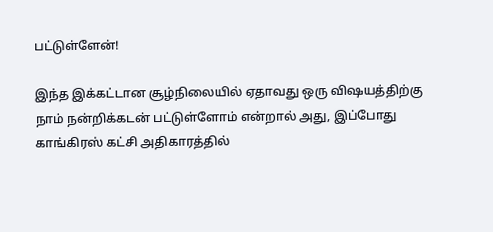பட்டுள்ளேன்!

இந்த இக்கட்டான சூழ்நிலையில் ஏதாவது ஒரு விஷயத்திற்கு நாம் நன்றிக்கடன் பட்டுள்ளோம் என்றால் அது, இப்போது காங்கிரஸ் கட்சி அதிகாரத்தில்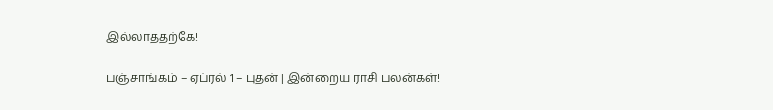இல்லாததற்கே!

பஞ்சாங்கம் – ஏப்ரல் 1 – புதன் | இன்றைய ராசி பலன்கள்!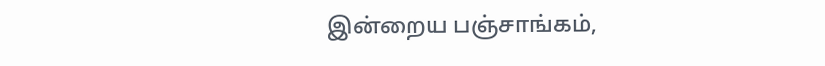இன்றைய பஞ்சாங்கம்,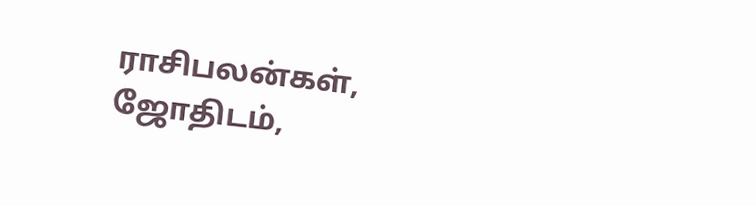ராசிபலன்கள், ஜோதிடம்,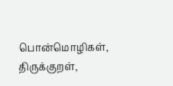பொன்மொழிகள், திருக்குறள்,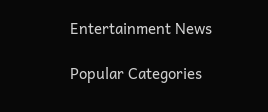Entertainment News

Popular Categories